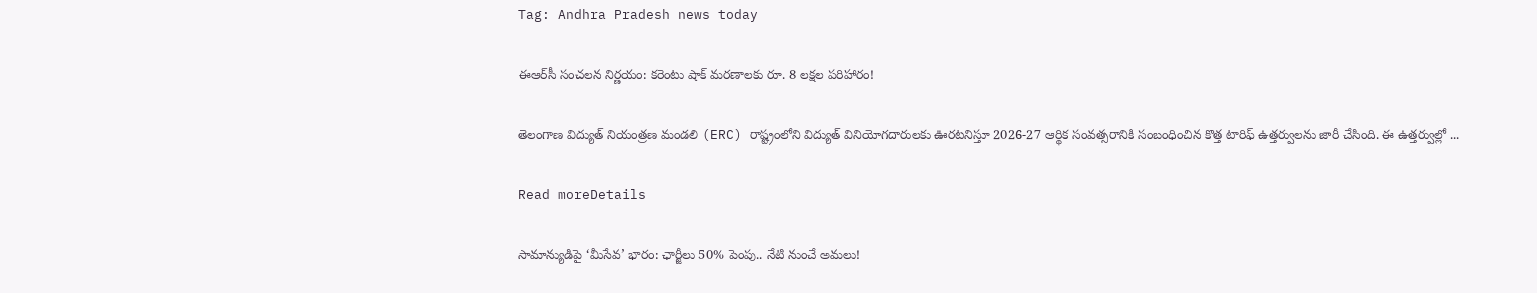Tag: Andhra Pradesh news today

ఈఆర్‌సీ సంచలన నిర్ణయం: కరెంటు షాక్‌ మరణాలకు రూ. 8 లక్షల పరిహారం!

తెలంగాణ విద్యుత్ నియంత్రణ మండలి (ERC) రాష్ట్రంలోని విద్యుత్ వినియోగదారులకు ఊరటనిస్తూ 2026-27 ఆర్థిక సంవత్సరానికి సంబంధించిన కొత్త టారిఫ్ ఉత్తర్వులను జారీ చేసింది. ఈ ఉత్తర్వుల్లో ...

Read moreDetails

సామాన్యుడిపై ‘మీసేవ’ భారం: ఛార్జీలు 50% పెంపు.. నేటి నుంచే అమలు!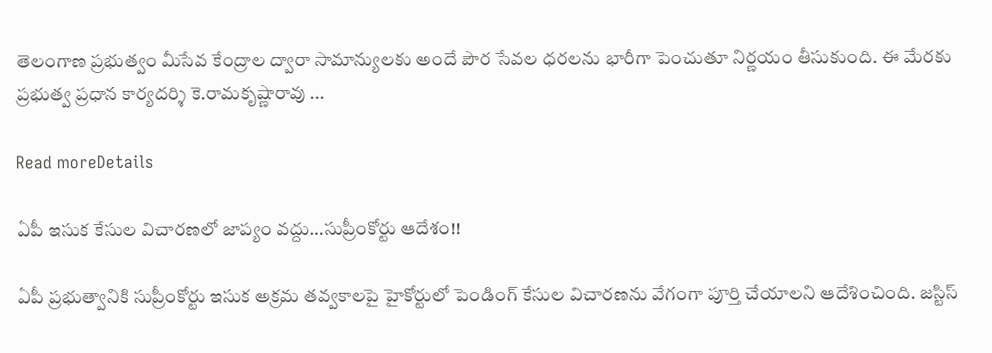తెలంగాణ ప్రభుత్వం మీసేవ కేంద్రాల ద్వారా సామాన్యులకు అందే పౌర సేవల ధరలను భారీగా పెంచుతూ నిర్ణయం తీసుకుంది. ఈ మేరకు ప్రభుత్వ ప్రధాన కార్యదర్శి కె.రామకృష్ణారావు ...

Read moreDetails

ఏపీ ఇసుక కేసుల విచారణలో జాప్యం వద్దు…సుప్రీంకోర్టు ఆదేశం!!

ఏపీ ప్రభుత్వానికి సుప్రీంకోర్టు ఇసుక అక్రమ తవ్వకాలపై హైకోర్టులో పెండింగ్‌ కేసుల విచారణను వేగంగా పూర్తి చేయాలని ఆదేశించింది. జస్టిస్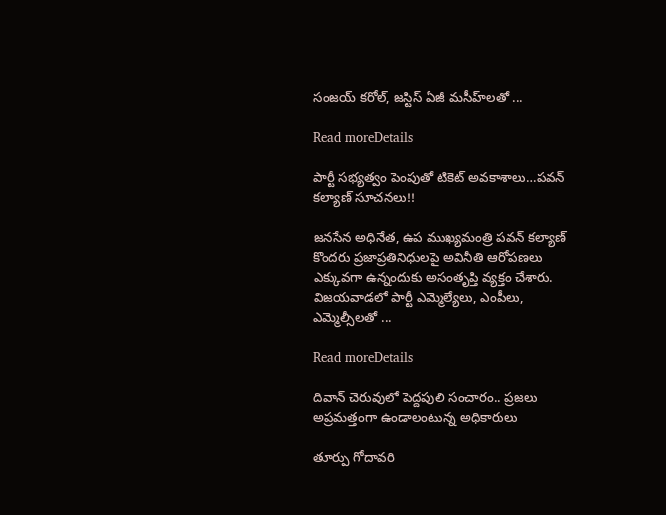సంజయ్ కరోల్, జస్టిస్ ఏజీ మసీహ్‌లతో ...

Read moreDetails

పార్టీ సభ్యత్వం పెంపుతో టికెట్ అవకాశాలు…పవన్‌ కల్యాణ్ సూచనలు!!

జనసేన అధినేత, ఉప ముఖ్యమంత్రి పవన్‌ కల్యాణ్ కొందరు ప్రజాప్రతినిధులపై అవినీతి ఆరోపణలు ఎక్కువగా ఉన్నందుకు అసంతృప్తి వ్యక్తం చేశారు. విజయవాడలో పార్టీ ఎమ్మెల్యేలు, ఎంపీలు, ఎమ్మెల్సీలతో ...

Read moreDetails

దివాన్ చెరువులో పెద్దపులి సంచారం.. ప్రజలు అప్రమత్తంగా ఉండాలంటున్న అధికారులు

తూర్పు గోదావరి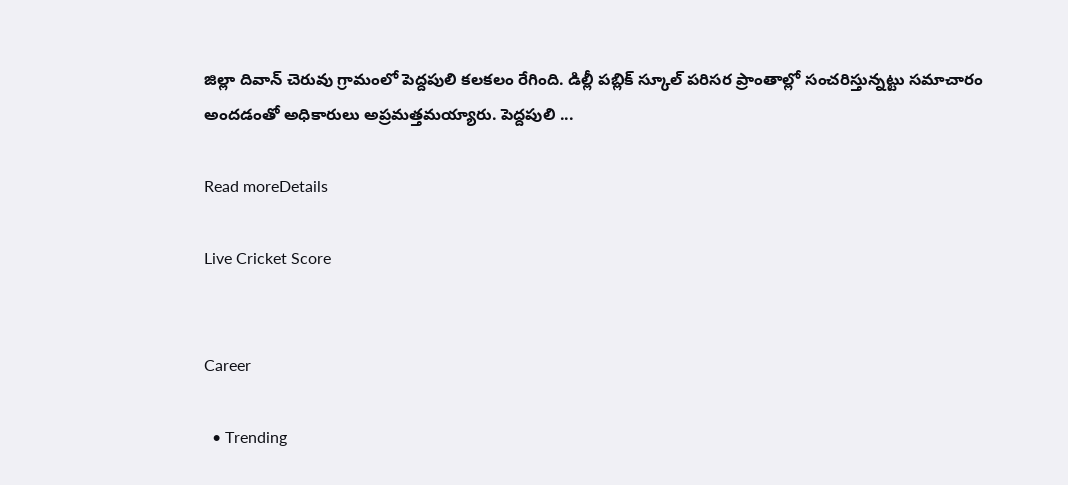జిల్లా దివాన్ చెరువు గ్రామంలో పెద్దపులి కలకలం రేగింది. డిల్లీ పబ్లిక్ స్కూల్ పరిసర ప్రాంతాల్లో సంచరిస్తున్నట్టు సమాచారం అందడంతో అధికారులు అప్రమత్తమయ్యారు. పెద్దపులి ...

Read moreDetails

Live Cricket Score


Career

  • Trending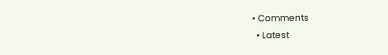• Comments
  • Latest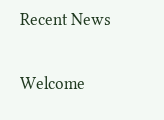Recent News

Welcome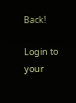Back!

Login to your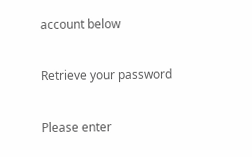account below

Retrieve your password

Please enter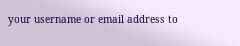your username or email address to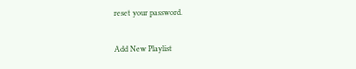reset your password.

Add New Playlist